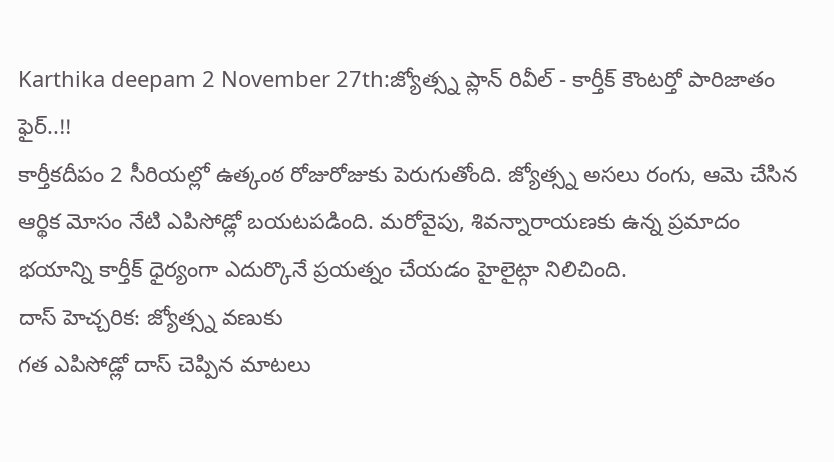Karthika deepam 2 November 27th:జ్యోత్స్న ప్లాన్ రివీల్ - కార్తీక్ కౌంటర్తో పారిజాతం ఫైర్..!!
కార్తీకదీపం 2 సీరియల్లో ఉత్కంఠ రోజురోజుకు పెరుగుతోంది. జ్యోత్స్న అసలు రంగు, ఆమె చేసిన ఆర్థిక మోసం నేటి ఎపిసోడ్లో బయటపడింది. మరోవైపు, శివన్నారాయణకు ఉన్న ప్రమాదం భయాన్ని కార్తీక్ ధైర్యంగా ఎదుర్కొనే ప్రయత్నం చేయడం హైలైట్గా నిలిచింది.
దాస్ హెచ్చరిక: జ్యోత్స్న వణుకు
గత ఎపిసోడ్లో దాస్ చెప్పిన మాటలు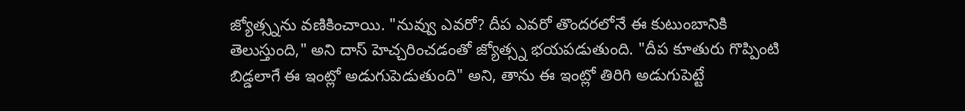జ్యోత్స్నను వణికించాయి. "నువ్వు ఎవరో? దీప ఎవరో తొందరలోనే ఈ కుటుంబానికి తెలుస్తుంది," అని దాస్ హెచ్చరించడంతో జ్యోత్స్న భయపడుతుంది. "దీప కూతురు గొప్పింటి బిడ్డలాగే ఈ ఇంట్లో అడుగుపెడుతుంది" అని, తాను ఈ ఇంట్లో తిరిగి అడుగుపెట్టే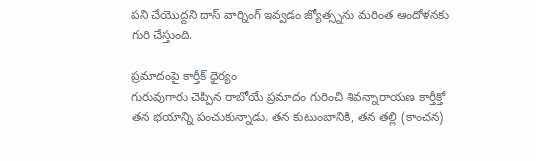పని చేయొద్దని దాస్ వార్నింగ్ ఇవ్వడం జ్యోత్స్నను మరింత ఆందోళనకు గురి చేస్తుంది.

ప్రమాదంపై కార్తీక్ ధైర్యం
గురువుగారు చెప్పిన రాబోయే ప్రమాదం గురించి శివన్నారాయణ కార్తీక్తో తన భయాన్ని పంచుకున్నాడు. తన కుటుంబానికి, తన తల్లి (కాంచన)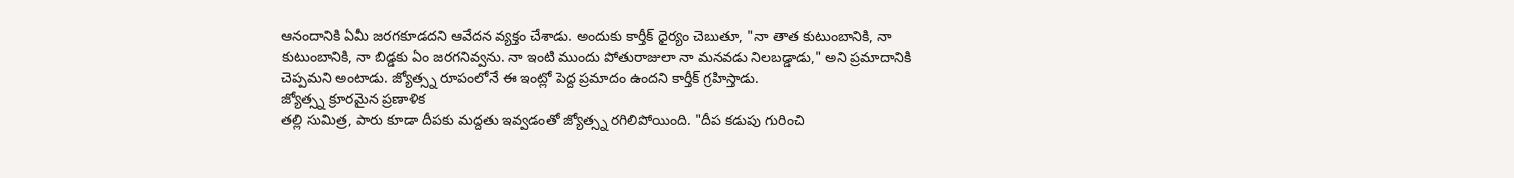ఆనందానికి ఏమీ జరగకూడదని ఆవేదన వ్యక్తం చేశాడు. అందుకు కార్తీక్ ధైర్యం చెబుతూ, "నా తాత కుటుంబానికి, నా కుటుంబానికి, నా బిడ్డకు ఏం జరగనివ్వను. నా ఇంటి ముందు పోతురాజులా నా మనవడు నిలబడ్డాడు," అని ప్రమాదానికి చెప్పమని అంటాడు. జ్యోత్స్న రూపంలోనే ఈ ఇంట్లో పెద్ద ప్రమాదం ఉందని కార్తీక్ గ్రహిస్తాడు.
జ్యోత్స్న క్రూరమైన ప్రణాళిక
తల్లి సుమిత్ర, పారు కూడా దీపకు మద్దతు ఇవ్వడంతో జ్యోత్స్న రగిలిపోయింది. "దీప కడుపు గురించి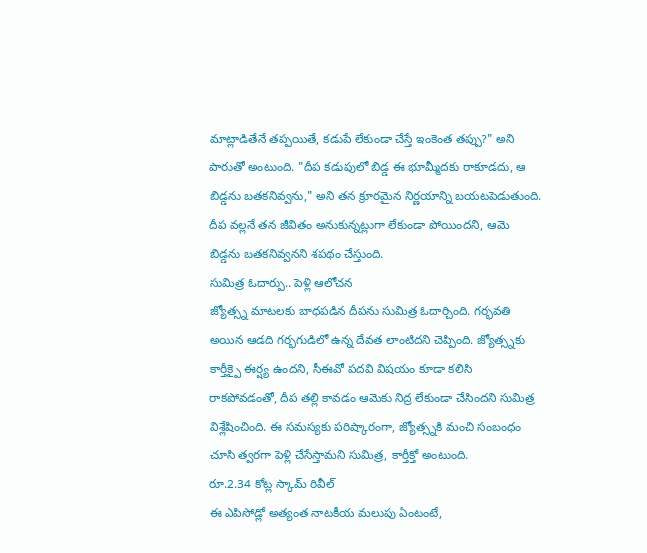మాట్లాడితేనే తప్పయితే, కడుపే లేకుండా చేస్తే ఇంకెంత తప్పు?" అని పారుతో అంటుంది. "దీప కడుపులో బిడ్డ ఈ భూమ్మీదకు రాకూడదు, ఆ బిడ్డను బతకనివ్వను," అని తన క్రూరమైన నిర్ణయాన్ని బయటపెడుతుంది. దీప వల్లనే తన జీవితం అనుకున్నట్లుగా లేకుండా పోయిందని, ఆమె బిడ్డను బతకనివ్వనని శపథం చేస్తుంది.
సుమిత్ర ఓదార్పు.. పెళ్లి ఆలోచన
జ్యోత్స్న మాటలకు బాధపడిన దీపను సుమిత్ర ఓదార్చింది. గర్భవతి అయిన ఆడది గర్భగుడిలో ఉన్న దేవత లాంటిదని చెప్పింది. జ్యోత్స్నకు కార్తీక్పై ఈర్ష్య ఉందని, సీఈవో పదవి విషయం కూడా కలిసి రాకపోవడంతో, దీప తల్లి కావడం ఆమెకు నిద్ర లేకుండా చేసిందని సుమిత్ర విశ్లేషించింది. ఈ సమస్యకు పరిష్కారంగా, జ్యోత్స్నకి మంచి సంబంధం చూసి త్వరగా పెళ్లి చేసేస్తామని సుమిత్ర, కార్తీక్తో అంటుంది.
రూ.2.34 కోట్ల స్కామ్ రివీల్
ఈ ఎపిసోడ్లో అత్యంత నాటకీయ మలుపు ఏంటంటే,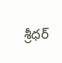శ్రీధర్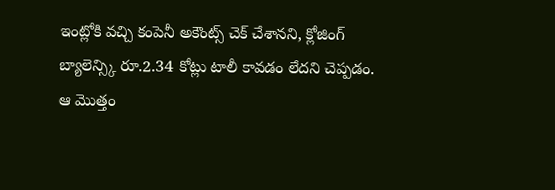ఇంట్లోకి వచ్చి కంపెనీ అకౌంట్స్ చెక్ చేశానని, క్లోజింగ్ బ్యాలెన్స్కి రూ.2.34 కోట్లు టాలీ కావడం లేదని చెప్పడం. ఆ మొత్తం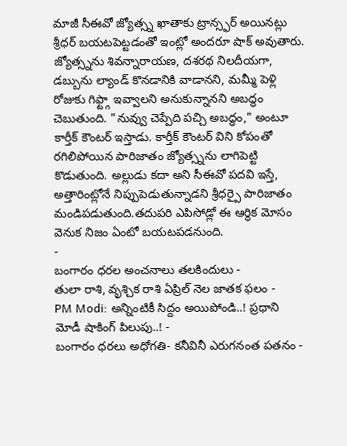మాజీ సీఈవో జ్యోత్స్న ఖాతాకు ట్రాన్స్ఫర్ అయినట్లు శ్రీధర్ బయటపెట్టడంతో ఇంట్లో అందరూ షాక్ అవుతారు.
జ్యోత్స్నను శివన్నారాయణ, దశరథ నిలదీయగా, డబ్బును ల్యాండ్ కొనడానికి వాడానని, మమ్మీ పెళ్లి రోజుకు గిఫ్ట్గా ఇవ్వాలని అనుకున్నానని అబద్ధం చెబుతుంది. "నువ్వు చెప్పేది పచ్చి అబద్ధం," అంటూ కార్తీక్ కౌంటర్ ఇస్తాడు. కార్తీక్ కౌంటర్ విని కోపంతో రగిలిపోయిన పారిజాతం జ్యోత్స్నను లాగిపెట్టి కొడుతుంది. అల్లుడు కదా అని సీఈవో పదవి ఇస్తే, అత్తారింట్లోనే నిప్పుపెడుతున్నాడని శ్రీధర్పై పారిజాతం మండిపడుతుంది.తదుపరి ఎపిసోడ్లో ఈ ఆర్థిక మోసం వెనుక నిజం ఏంటో బయటపడనుంది.
-
బంగారం ధరల అంచనాలు తలకిందులు -
తులా రాశి, వృశ్చిక రాశి ఏప్రిల్ నెల జాతక ఫలం -
PM Modi: అన్నింటికీ సిద్దం అయిపోండి..! ప్రధాని మోడీ షాకింగ్ పిలుపు..! -
బంగారం ధరలు అధోగతి- కనీవినీ ఎరుగనంత పతనం -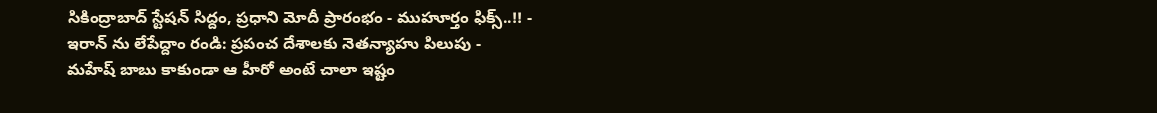సికింద్రాబాద్ స్టేషన్ సిద్దం, ప్రధాని మోదీ ప్రారంభం - ముహూర్తం ఫిక్స్..!! -
ఇరాన్ ను లేపేద్దాం రండి: ప్రపంచ దేశాలకు నెతన్యాహు పిలుపు -
మహేష్ బాబు కాకుండా ఆ హీరో అంటే చాలా ఇష్టం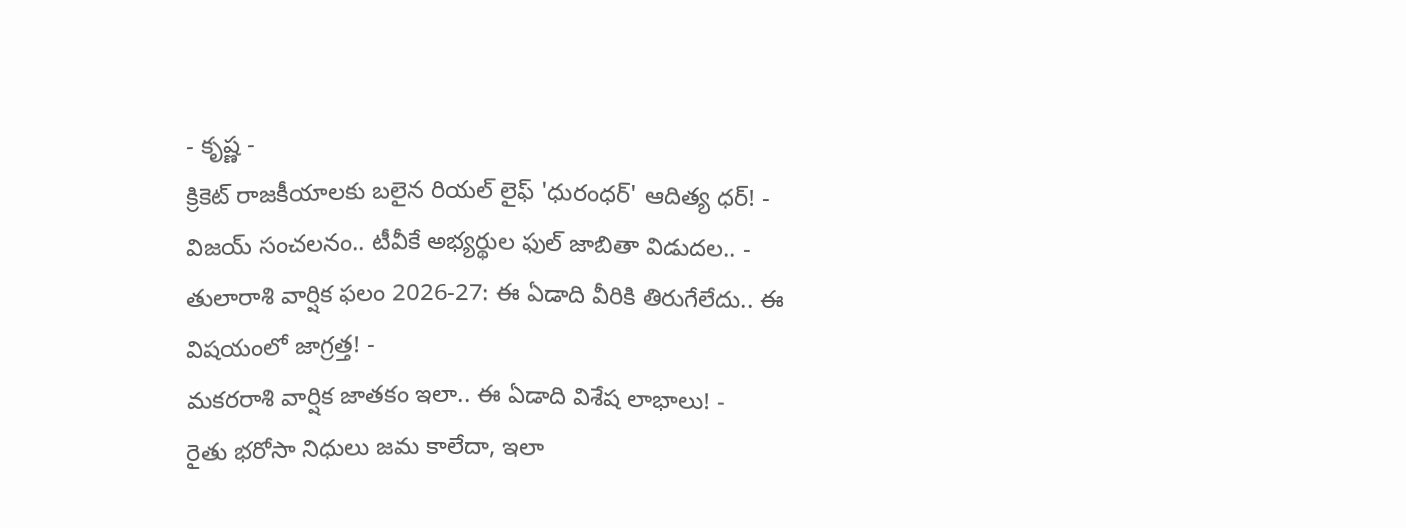- కృష్ణ -
క్రికెట్ రాజకీయాలకు బలైన రియల్ లైఫ్ 'ధురంధర్' ఆదిత్య ధర్! -
విజయ్ సంచలనం.. టీవీకే అభ్యర్థుల ఫుల్ జాబితా విడుదల.. -
తులారాశి వార్షిక ఫలం 2026-27: ఈ ఏడాది వీరికి తిరుగేలేదు.. ఈ విషయంలో జాగ్రత్త! -
మకరరాశి వార్షిక జాతకం ఇలా.. ఈ ఏడాది విశేష లాభాలు! -
రైతు భరోసా నిధులు జమ కాలేదా, ఇలా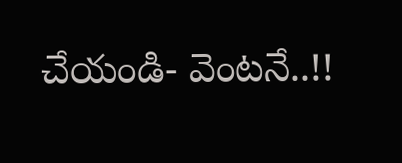చేయండి- వెంటనే..!!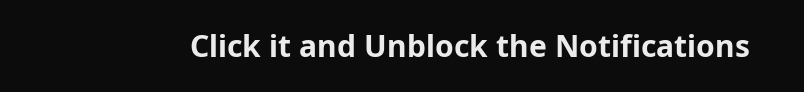Click it and Unblock the Notifications